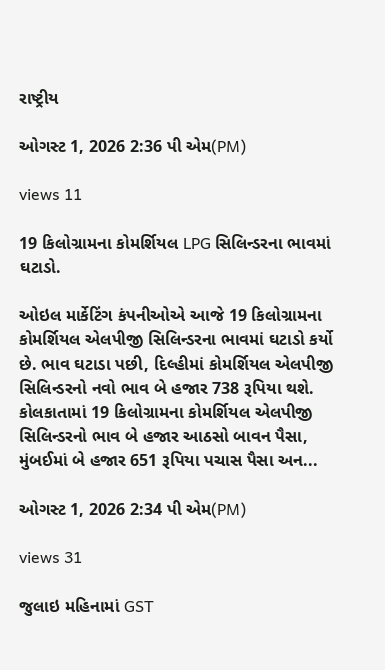રાષ્ટ્રીય

ઓગસ્ટ 1, 2026 2:36 પી એમ(PM)

views 11

19 કિલોગ્રામના કોમર્શિયલ LPG સિલિન્ડરના ભાવમાં ઘટાડો.

ઓઇલ માર્કેટિંગ કંપનીઓએ આજે 19 કિલોગ્રામના કોમર્શિયલ એલપીજી સિલિન્ડરના ભાવમાં ઘટાડો કર્યો છે. ભાવ ઘટાડા પછી, દિલ્હીમાં કોમર્શિયલ એલપીજી સિલિન્ડરનો નવો ભાવ બે હજાર 738 રૂપિયા થશે. કોલકાતામાં 19 કિલોગ્રામના કોમર્શિયલ એલપીજી સિલિન્ડરનો ભાવ બે હજાર આઠસો બાવન પૈસા, મુંબઈમાં બે હજાર 651 રૂપિયા પચાસ પૈસા અન...

ઓગસ્ટ 1, 2026 2:34 પી એમ(PM)

views 31

જુલાઇ મહિનામાં GST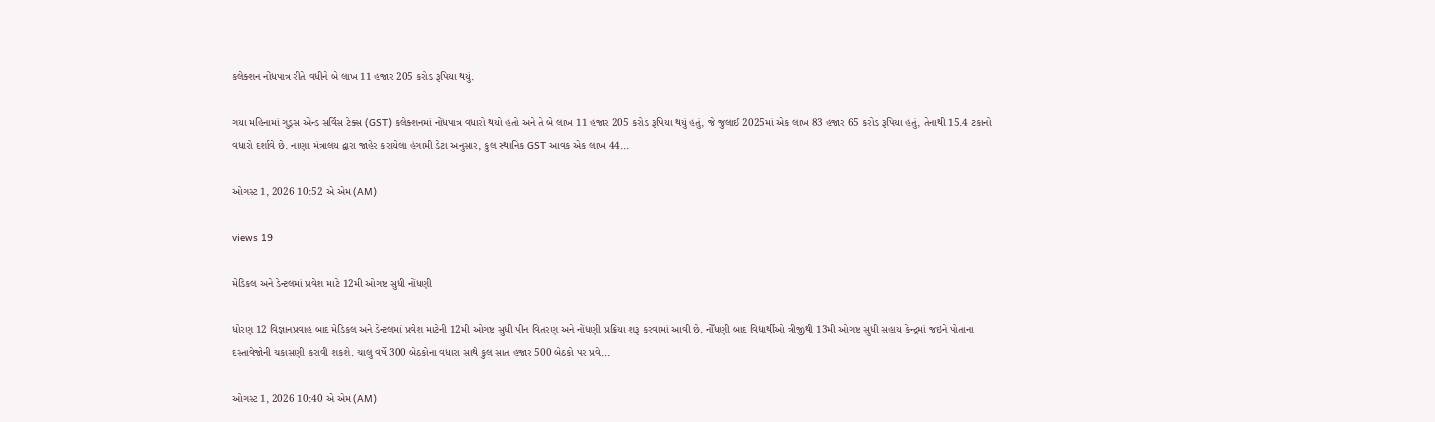કલેક્શન નોંધપાત્ર રીતે વધીને બે લાખ 11 હજાર 205 કરોડ રૂપિયા થયું.

ગયા મહિનામાં ગુડ્સ એન્ડ સર્વિસ ટેક્સ (GST) કલેક્શનમાં નોંધપાત્ર વધારો થયો હતો અને તે બે લાખ 11 હજાર 205 કરોડ રૂપિયા થયું હતું, જે જુલાઈ 2025માં એક લાખ 83 હજાર 65 કરોડ રૂપિયા હતું, તેનાથી 15.4 ટકાનો વધારો દર્શાવે છે. નાણા મંત્રાલય દ્વારા જાહેર કરાયેલા હંગામી ડેટા અનુસાર, કુલ સ્થાનિક GST આવક એક લાખ 44...

ઓગસ્ટ 1, 2026 10:52 એ એમ (AM)

views 19

મેડિકલ અને ડેન્ટલમાં પ્રવેશ માટે 12મી ઓગષ્ટ સુધી નોંધણી

ધોરણ 12 વિજ્ઞાનપ્રવાહ બાદ મેડિકલ અને ડેન્ટલમાં પ્રવેશ માટેની 12મી ઓગષ્ટ સુધી પીન વિતરણ અને નોંધણી પ્રક્રિયા શરૂ કરવામાં આવી છે. નોઁધણી બાદ વિદ્યાર્થીઓ ત્રીજીથી 13મી ઓગષ્ટ સુધી સહાય કેન્દ્રમાં જઇને પોતાના દસ્તાવેજોની ચકાસણી કરાવી શકશે. ચાલુ વર્ષે 300 બેઠકોના વધારા સાથે કુલ સાત હજાર 500 બેઠકો પર પ્રવે...

ઓગસ્ટ 1, 2026 10:40 એ એમ (AM)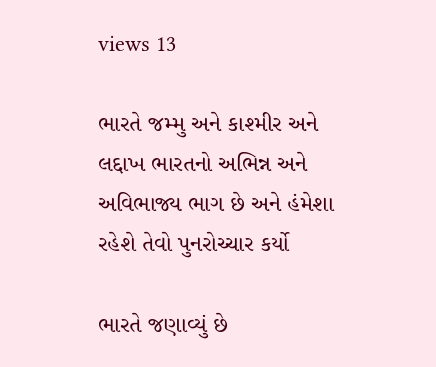views 13

ભારતે જમ્મુ અને કાશ્મીર અને લદ્દાખ ભારતનો અભિન્ન અને અવિભાજ્ય ભાગ છે અને હંમેશા રહેશે તેવો પુનરોચ્ચાર કર્યો

ભારતે જણાવ્યું છે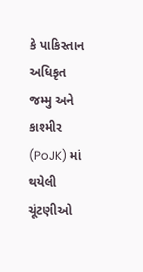કે પાકિસ્તાન અધિકૃત જમ્મુ અને કાશ્મીર (PoJK) માં થયેલી ચૂંટણીઓ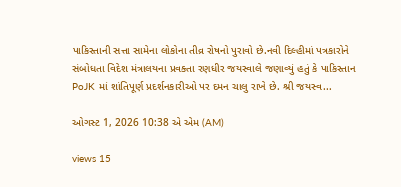પાકિસ્તાની સત્તા સામેના લોકોના તીવ્ર રોષનો પુરાવો છે.નવી દિલ્હીમાં પત્રકારોને સંબોધતા વિદેશ મંત્રાલયના પ્રવક્તા રણધીર જયસ્વાલે જણાવ્યું હતું કે પાકિસ્તાન PoJK માં શાંતિપૂર્ણ પ્રદર્શનકારીઓ પર દમન ચાલુ રાખે છે. શ્રી જયસ્વ...

ઓગસ્ટ 1, 2026 10:38 એ એમ (AM)

views 15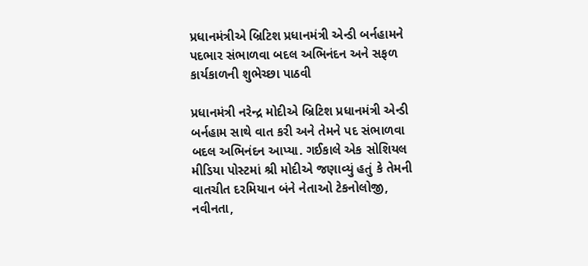પ્રધાનમંત્રીએ બ્રિટિશ પ્રધાનમંત્રી એન્ડી બર્નહામને પદભાર સંભાળવા બદલ અભિનંદન અને સફળ કાર્યકાળની શુભેચ્છા પાઠવી

પ્રધાનમંત્રી નરેન્દ્ર મોદીએ બ્રિટિશ પ્રધાનમંત્રી એન્ડી બર્નહામ સાથે વાત કરી અને તેમને પદ સંભાળવા બદલ અભિનંદન આપ્યા. ગઈકાલે એક સોશિયલ મીડિયા પોસ્ટમાં શ્રી મોદીએ જણાવ્યું હતું કે તેમની વાતચીત દરમિયાન બંને નેતાઓ ટેકનોલોજી, નવીનતા,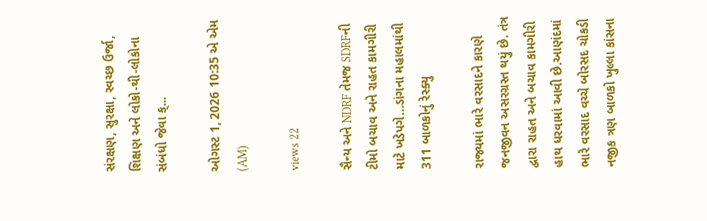સંરક્ષણ, સુરક્ષા, સ્વચ્છ ઉર્જા, શિક્ષણ અને લોકો-થી-લોકોના સંબંધો જેવા ક્...

ઓગસ્ટ 1, 2026 10:35 એ એમ (AM)

views 22

સૈન્ય અને NDRF તેમજ SDRFની ટીમો બચાવ અને રાહત કામગીરી માટે ખડેપગે…ડાંગના મહાલમાંથી 311 બાળકોનું રેસ્ક્યુ

રાજ્યમાં ભારે વરસાદને કારણે જનજીવન અસરગ્રસ્ત થયું છે. તંત્ર દ્વારા રાહત અને બચાવ કામગીરી હાથ ધરવામાં આવી છે.આણંદમાં ભારે વરસાદ વચ્ચે બોરસદ ચોકડી નજીક ત્રણ બાળકો ખુલ્લા કાંસના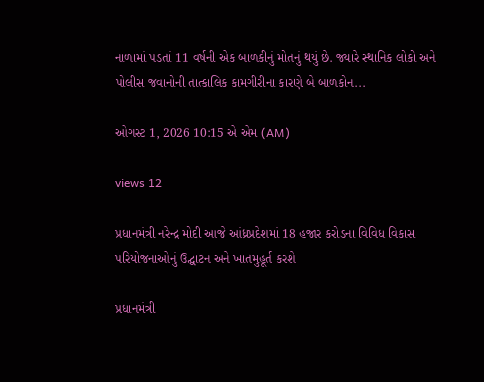નાળામાં પડતાં 11 વર્ષની એક બાળકીનું મોતનું થયું છે. જ્યારે સ્થાનિક લોકો અને પોલીસ જવાનોની તાત્કાલિક કામગીરીના કારણે બે બાળકોન...

ઓગસ્ટ 1, 2026 10:15 એ એમ (AM)

views 12

પ્રધાનમંત્રી નરેન્દ્ર મોદી આજે આંધ્રપ્રદેશમાં 18 હજાર કરોડના વિવિધ વિકાસ પરિયોજનાઓનું ઉદ્ઘાટન અને ખાતમુહૂર્ત કરશે

પ્રધાનમંત્રી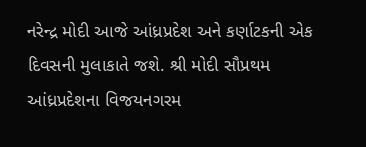નરેન્દ્ર મોદી આજે આંધ્રપ્રદેશ અને કર્ણાટકની એક દિવસની મુલાકાતે જશે. શ્રી મોદી સૌપ્રથમ આંધ્રપ્રદેશના વિજયનગરમ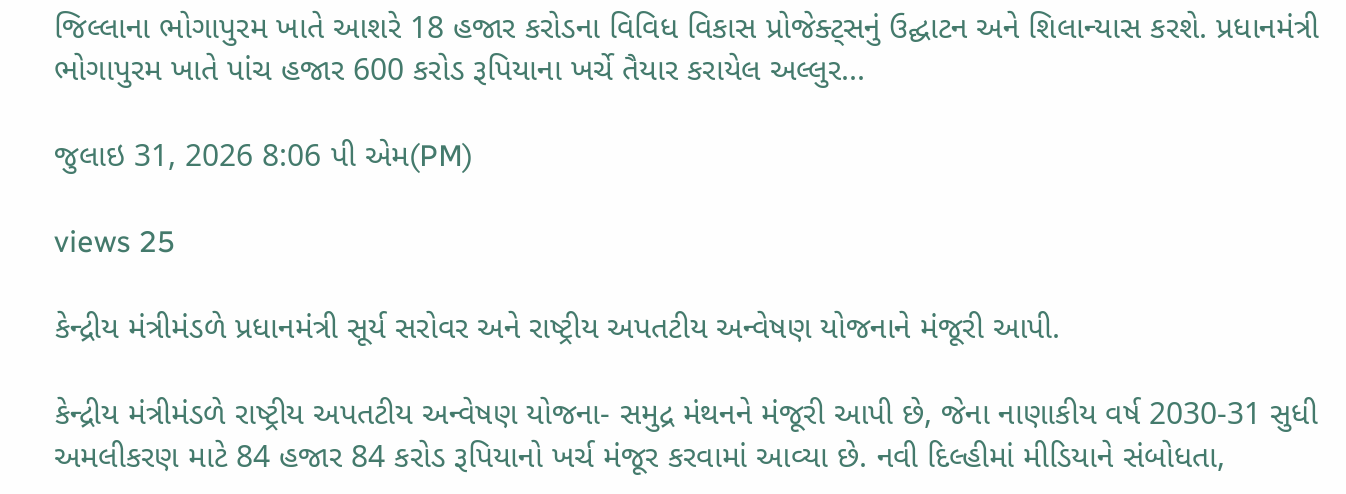જિલ્લાના ભોગાપુરમ ખાતે આશરે 18 હજાર કરોડના વિવિધ વિકાસ પ્રોજેક્ટ્સનું ઉદ્ઘાટન અને શિલાન્યાસ કરશે. પ્રધાનમંત્રી ભોગાપુરમ ખાતે પાંચ હજાર 600 કરોડ રૂપિયાના ખર્ચે તૈયાર કરાયેલ અલ્લુર...

જુલાઇ 31, 2026 8:06 પી એમ(PM)

views 25

કેન્દ્રીય મંત્રીમંડળે પ્રધાનમંત્રી સૂર્ય સરોવર અને રાષ્ટ્રીય અપતટીય અન્વેષણ યોજનાને મંજૂરી આપી.

કેન્દ્રીય મંત્રીમંડળે રાષ્ટ્રીય અપતટીય અન્વેષણ યોજના- સમુદ્ર મંથનને મંજૂરી આપી છે, જેના નાણાકીય વર્ષ 2030-31 સુધી અમલીકરણ માટે 84 હજાર 84 કરોડ રૂપિયાનો ખર્ચ મંજૂર કરવામાં આવ્યા છે. નવી દિલ્હીમાં મીડિયાને સંબોધતા,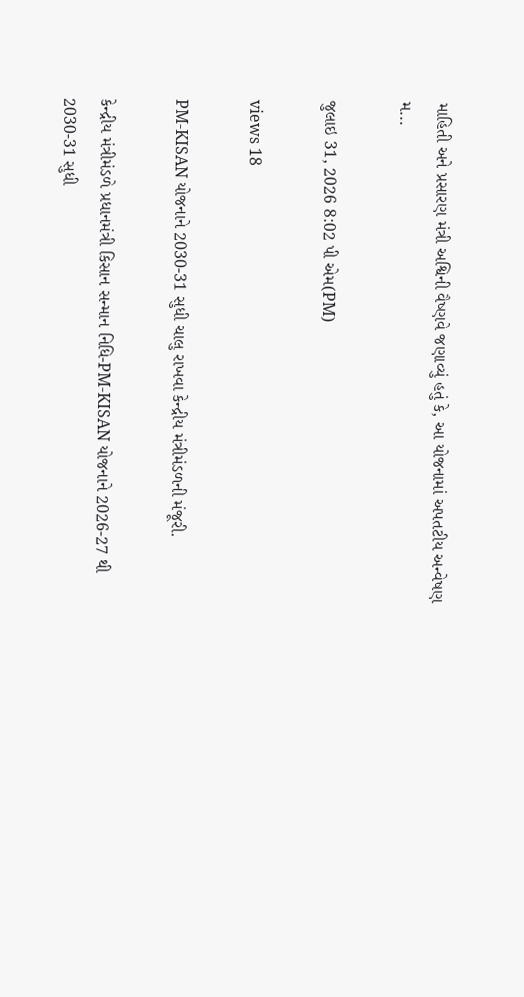માહિતી અને પ્રસારણ મંત્રી અશ્વિની વૈષ્ણવે જણાવ્યું હતું કે, આ યોજનામાં અપતટીય અન્વેષણ મ...

જુલાઇ 31, 2026 8:02 પી એમ(PM)

views 18

PM-KISAN યોજનાને 2030-31 સુધી ચાલુ રાખવા કેન્દ્રીય મંત્રીમંડળની મંજૂરી.

કેન્દ્રીય મંત્રીમંડળે પ્રધાનમંત્રી કિસાન સન્માન નિધિ-PM-KISAN યોજનાને 2026-27 થી 2030-31 સુધી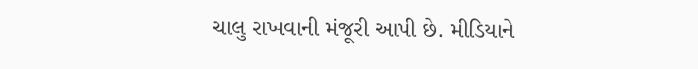ચાલુ રાખવાની મંજૂરી આપી છે. મીડિયાને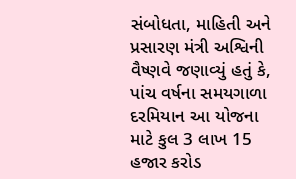સંબોધતા, માહિતી અને પ્રસારણ મંત્રી અશ્વિની વૈષ્ણવે જણાવ્યું હતું કે, પાંચ વર્ષના સમયગાળા દરમિયાન આ યોજના માટે કુલ 3 લાખ 15 હજાર કરોડ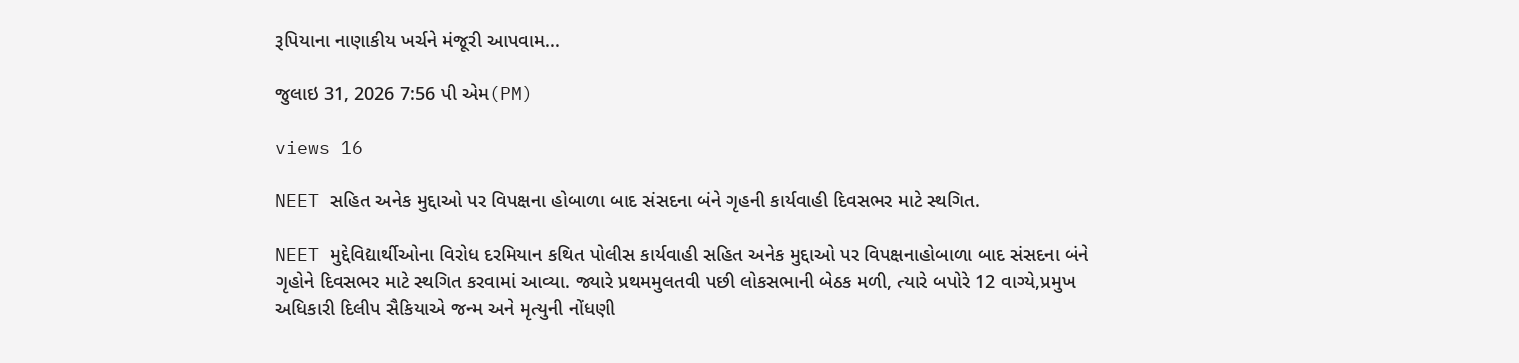રૂપિયાના નાણાકીય ખર્ચને મંજૂરી આપવામ...

જુલાઇ 31, 2026 7:56 પી એમ(PM)

views 16

NEET સહિત અનેક મુદ્દાઓ પર વિપક્ષના હોબાળા બાદ સંસદના બંને ગૃહની કાર્યવાહી દિવસભર માટે સ્થગિત.

NEET મુદ્દેવિદ્યાર્થીઓના વિરોધ દરમિયાન કથિત પોલીસ કાર્યવાહી સહિત અનેક મુદ્દાઓ પર વિપક્ષનાહોબાળા બાદ સંસદના બંને ગૃહોને દિવસભર માટે સ્થગિત કરવામાં આવ્યા. જ્યારે પ્રથમમુલતવી પછી લોકસભાની બેઠક મળી, ત્યારે બપોરે 12 વાગ્યે,પ્રમુખ અધિકારી દિલીપ સૈકિયાએ જન્મ અને મૃત્યુની નોંધણી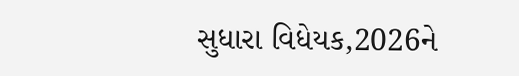સુધારા વિધેયક,2026ને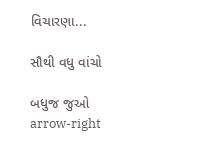વિચારણા...

સૌથી વધુ વાંચો

બધુજ જુઓ arrow-right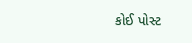કોઈ પોસ્ટ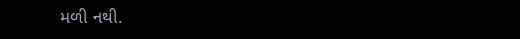મળી નથી.